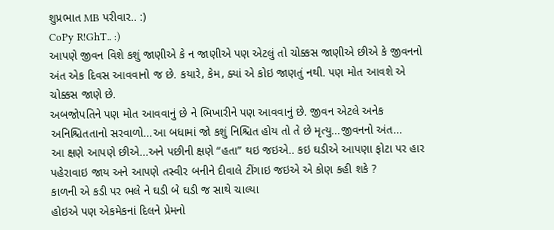શુપ્રભાત MB પરીવાર.. :)
CoPy R!GhT.. :)
આપણે જીવન વિશે કશું જાણીએ કે ન જાણીએ પણ એટલું તો ચોક્કસ જાણીએ છીએ કે જીવનનો અંત એક દિવસ આવવાનો જ છે. કયારે, કેમ, ક્યાં એ કોઇ જાણતું નથી. પણ મોત આવશે એ ચોક્કસ જાણે છે.
અબજોપતિને પણ મોત આવવાનું છે ને ભિખારીને પણ આવવાનું છે. જીવન એટલે અનેક અનિશ્ચિતતાનો સરવાળો...આ બધામાં જો કશું નિશ્ચિત હોય તો તે છે મૃત્યુ...જીવનનો અંત...
આ ક્ષણે આપણે છીએ...અને પછીની ક્ષણે “હતા” થઇ જઇએ.. કઇ ઘડીએ આપણા ફોટા પર હાર પહેરાવાઇ જાય અને આપણે તસ્વીર બનીને દીવાલે ટીંગાઇ જઇએ એ કોણ કહી શકે ?
કાળની એ કડી પર ભલે ને ઘડી બે ઘડી જ સાથે ચાલ્યા
હોઇએ પણ એકમેકનાં દિલને પ્રેમનો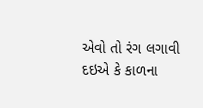એવો તો રંગ લગાવી દઇએ કે કાળના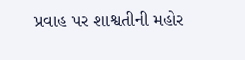પ્રવાહ પર શાશ્વતીની મહોર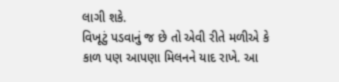લાગી શકે.
વિખૂટું પડવાનું જ છે તો એવી રીતે મળીએ કે કાળ પણ આપણા મિલનને યાદ રાખે. આ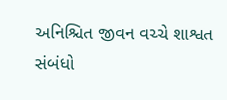અનિશ્ચિત જીવન વચ્ચે શાશ્વત સંબંધો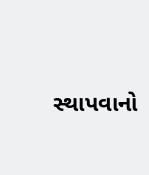સ્થાપવાનો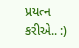પ્રયત્ન કરીએ.. :)